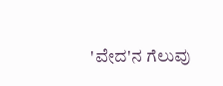'ವೇದ'ನ ಗೆಲುವು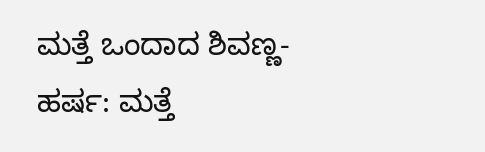ಮತ್ತೆ ಒಂದಾದ ಶಿವಣ್ಣ-ಹರ್ಷ: ಮತ್ತೆ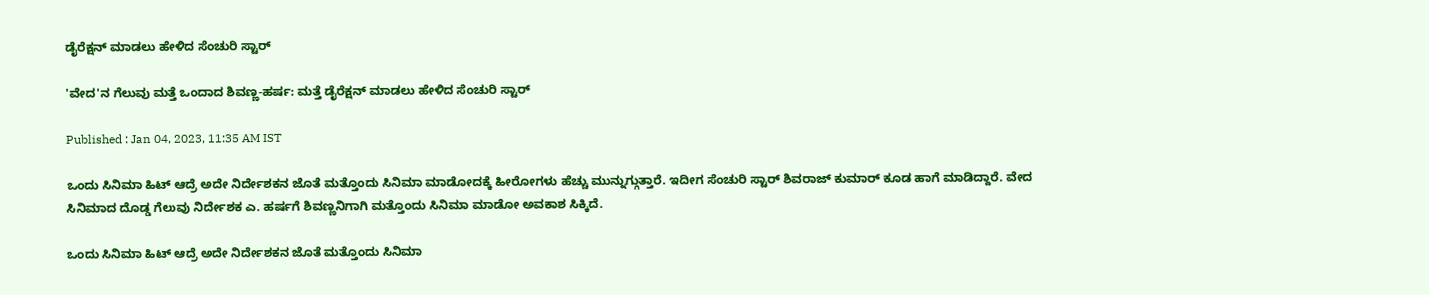ಡೈರೆಕ್ಷನ್ ಮಾಡಲು ಹೇಳಿದ ಸೆಂಚುರಿ ಸ್ಟಾರ್

'ವೇದ'ನ ಗೆಲುವು ಮತ್ತೆ ಒಂದಾದ ಶಿವಣ್ಣ-ಹರ್ಷ: ಮತ್ತೆ ಡೈರೆಕ್ಷನ್ ಮಾಡಲು ಹೇಳಿದ ಸೆಂಚುರಿ ಸ್ಟಾರ್

Published : Jan 04, 2023, 11:35 AM IST

ಒಂದು ಸಿನಿಮಾ ಹಿಟ್ ಆದ್ರೆ ಅದೇ ನಿರ್ದೇಶಕನ ಜೊತೆ ಮತ್ತೊಂದು ಸಿನಿಮಾ ಮಾಡೋದಕ್ಕೆ ಹೀರೋಗಳು ಹೆಚ್ಚು ಮುನ್ನುಗ್ಗುತ್ತಾರೆ. ಇದೀಗ ಸೆಂಚುರಿ ಸ್ಟಾರ್ ಶಿವರಾಜ್ ಕುಮಾರ್ ಕೂಡ ಹಾಗೆ ಮಾಡಿದ್ದಾರೆ. ವೇದ ಸಿನಿಮಾದ ದೊಡ್ಡ ಗೆಲುವು ನಿರ್ದೇಶಕ ಎ. ಹರ್ಷಗೆ ಶಿವಣ್ಣನಿಗಾಗಿ ಮತ್ತೊಂದು ಸಿನಿಮಾ ಮಾಡೋ ಅವಕಾಶ ಸಿಕ್ಕಿದೆ.

ಒಂದು ಸಿನಿಮಾ ಹಿಟ್ ಆದ್ರೆ ಅದೇ ನಿರ್ದೇಶಕನ ಜೊತೆ ಮತ್ತೊಂದು ಸಿನಿಮಾ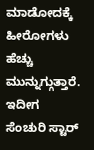ಮಾಡೋದಕ್ಕೆ ಹೀರೋಗಳು ಹೆಚ್ಚು ಮುನ್ನುಗ್ಗುತ್ತಾರೆ. ಇದೀಗ ಸೆಂಚುರಿ ಸ್ಟಾರ್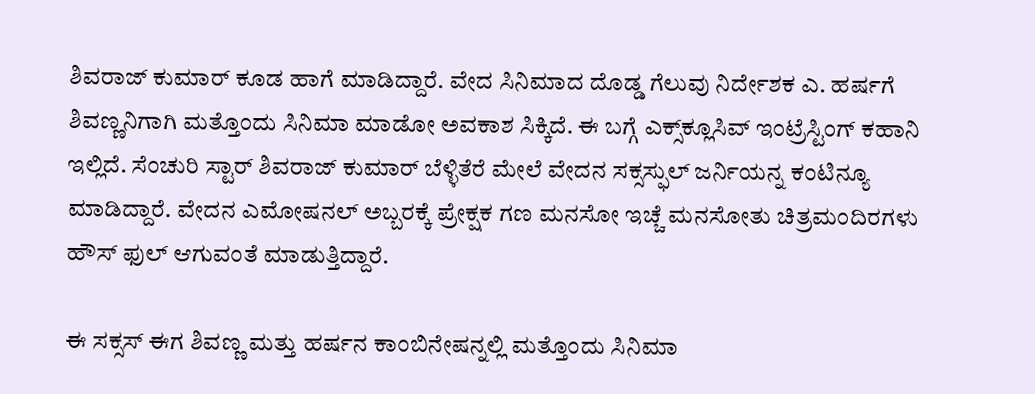ಶಿವರಾಜ್ ಕುಮಾರ್ ಕೂಡ ಹಾಗೆ ಮಾಡಿದ್ದಾರೆ. ವೇದ ಸಿನಿಮಾದ ದೊಡ್ಡ ಗೆಲುವು ನಿರ್ದೇಶಕ ಎ. ಹರ್ಷಗೆ ಶಿವಣ್ಣನಿಗಾಗಿ ಮತ್ತೊಂದು ಸಿನಿಮಾ ಮಾಡೋ ಅವಕಾಶ ಸಿಕ್ಕಿದೆ. ಈ ಬಗ್ಗೆ ಎಕ್ಸ್‌ಕ್ಲೂಸಿವ್ ಇಂಟ್ರೆಸ್ಟಿಂಗ್ ಕಹಾನಿ ಇಲ್ಲಿದೆ. ಸೆಂಚುರಿ ಸ್ಟಾರ್ ಶಿವರಾಜ್ ಕುಮಾರ್ ಬೆಳ್ಳಿತೆರೆ ಮೇಲೆ ವೇದನ ಸಕ್ಸಸ್ಫುಲ್ ಜರ್ನಿಯನ್ನ ಕಂಟಿನ್ಯೂ ಮಾಡಿದ್ದಾರೆ. ವೇದನ ಎಮೋಷನಲ್ ಅಬ್ಬರಕ್ಕೆ ಪ್ರೇಕ್ಷಕ ಗಣ ಮನಸೋ ಇಚ್ಚೆ ಮನಸೋತು ಚಿತ್ರಮಂದಿರಗಳು ಹೌಸ್ ಫುಲ್ ಆಗುವಂತೆ ಮಾಡುತ್ತಿದ್ದಾರೆ.

ಈ ಸಕ್ಸಸ್ ಈಗ ಶಿವಣ್ಣ ಮತ್ತು ಹರ್ಷನ ಕಾಂಬಿನೇಷನ್ನಲ್ಲಿ ಮತ್ತೊಂದು ಸಿನಿಮಾ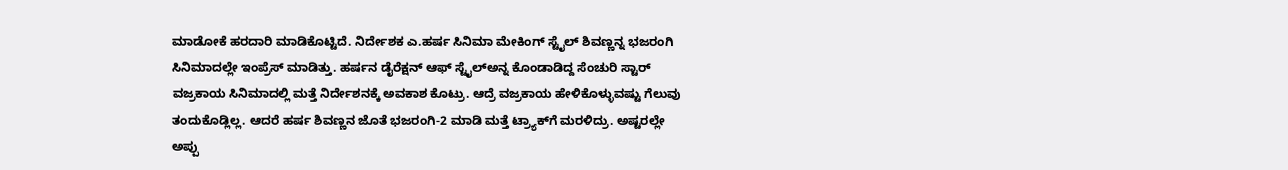ಮಾಡೋಕೆ ಹರದಾರಿ ಮಾಡಿಕೊಟ್ಟಿದೆ. ನಿರ್ದೇಶಕ ಎ.ಹರ್ಷ ಸಿನಿಮಾ ಮೇಕಿಂಗ್ ಸ್ಟೈಲ್ ಶಿವಣ್ಣನ್ನ ಭಜರಂಗಿ ಸಿನಿಮಾದಲ್ಲೇ ಇಂಪ್ರೆಸ್ ಮಾಡಿತ್ತು. ಹರ್ಷನ ಡೈರೆಕ್ಷನ್ ಆಫ್ ಸ್ಟೈಲ್ಅನ್ನ ಕೊಂಡಾಡಿದ್ದ ಸೆಂಚುರಿ ಸ್ಟಾರ್ ವಜ್ರಕಾಯ ಸಿನಿಮಾದಲ್ಲಿ ಮತ್ತೆ ನಿರ್ದೇಶನಕ್ಕೆ ಅವಕಾಶ ಕೊಟ್ರು. ಆದ್ರೆ ವಜ್ರಕಾಯ ಹೇಳಿಕೊಳ್ಳುವಷ್ಟು ಗೆಲುವು ತಂದುಕೊಡ್ಲಿಲ್ಲ. ಆದರೆ ಹರ್ಷ ಶಿವಣ್ಣನ ಜೊತೆ ಭಜರಂಗಿ-2 ಮಾಡಿ ಮತ್ತೆ ಟ್ರ್ಯಾಕ್‌ಗೆ ಮರಳಿದ್ರು. ಅಷ್ಟರಲ್ಲೇ ಅಪ್ಪು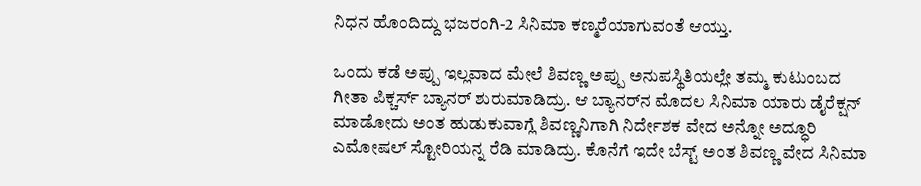ನಿಧನ ಹೊಂದಿದ್ದು ಭಜರಂಗಿ-2 ಸಿನಿಮಾ ಕಣ್ಮರೆಯಾಗುವಂತೆ ಆಯ್ತು.

ಒಂದು ಕಡೆ ಅಪ್ಪು ಇಲ್ಲವಾದ ಮೇಲೆ ಶಿವಣ್ಣ ಅಪ್ಪು ಅನುಪಸ್ಥಿತಿಯಲ್ಲೇ ತಮ್ಮ ಕುಟುಂಬದ ಗೀತಾ ಪಿಕ್ಚರ್ಸ್ ಬ್ಯಾನರ್ ಶುರುಮಾಡಿದ್ರು. ಆ ಬ್ಯಾನರ್‌ನ ಮೊದಲ ಸಿನಿಮಾ ಯಾರು ಡೈರೆಕ್ಷನ್ ಮಾಡೋದು ಅಂತ ಹುಡುಕುವಾಗ್ಲೆ ಶಿವಣ್ಣನಿಗಾಗಿ ನಿರ್ದೇಶಕ ವೇದ ಅನ್ನೋ ಅದ್ಧೂರಿ ಎಮೋಷಲ್ ಸ್ಟೋರಿಯನ್ನ ರೆಡಿ ಮಾಡಿದ್ರು. ಕೊನೆಗೆ ಇದೇ ಬೆಸ್ಟ್ ಅಂತ ಶಿವಣ್ಣ ವೇದ ಸಿನಿಮಾ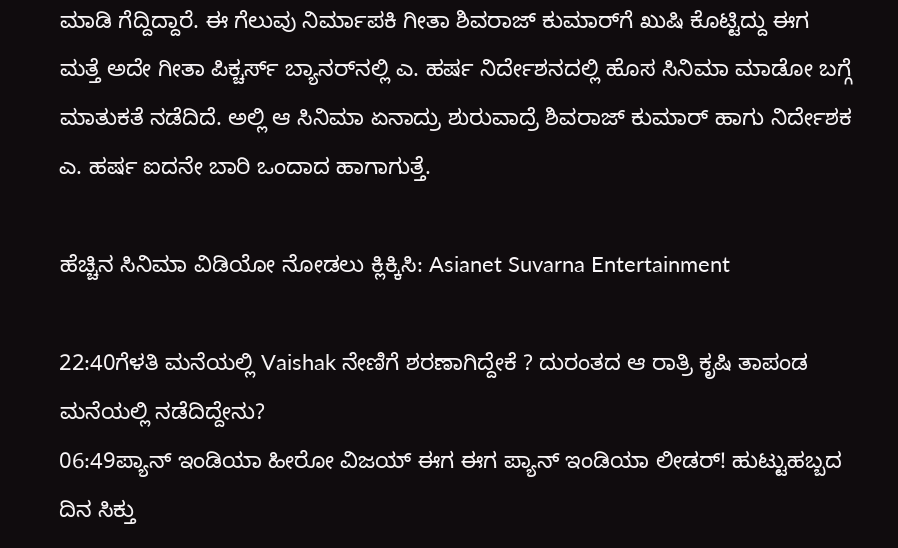ಮಾಡಿ ಗೆದ್ದಿದ್ದಾರೆ. ಈ ಗೆಲುವು ನಿರ್ಮಾಪಕಿ ಗೀತಾ ಶಿವರಾಜ್ ಕುಮಾರ್‌ಗೆ ಖುಷಿ ಕೊಟ್ಟಿದ್ದು ಈಗ ಮತ್ತೆ ಅದೇ ಗೀತಾ ಪಿಕ್ಚರ್ಸ್ ಬ್ಯಾನರ್‌ನಲ್ಲಿ ಎ. ಹರ್ಷ ನಿರ್ದೇಶನದಲ್ಲಿ ಹೊಸ ಸಿನಿಮಾ ಮಾಡೋ ಬಗ್ಗೆ ಮಾತುಕತೆ ನಡೆದಿದೆ. ಅಲ್ಲಿ ಆ ಸಿನಿಮಾ ಏನಾದ್ರು ಶುರುವಾದ್ರೆ ಶಿವರಾಜ್ ಕುಮಾರ್ ಹಾಗು ನಿರ್ದೇಶಕ ಎ. ಹರ್ಷ ಐದನೇ ಬಾರಿ ಒಂದಾದ ಹಾಗಾಗುತ್ತೆ.

ಹೆಚ್ಚಿನ ಸಿನಿಮಾ ವಿಡಿಯೋ ನೋಡಲು ಕ್ಲಿಕ್ಕಿಸಿ: Asianet Suvarna Entertainment

22:40ಗೆಳತಿ ಮನೆಯಲ್ಲಿ Vaishak ನೇಣಿಗೆ ಶರಣಾಗಿದ್ದೇಕೆ ? ದುರಂತದ ಆ ರಾತ್ರಿ ಕೃಷಿ ತಾಪಂಡ ಮನೆಯಲ್ಲಿ ನಡೆದಿದ್ದೇನು?
06:49ಪ್ಯಾನ್ ಇಂಡಿಯಾ ಹೀರೋ ವಿಜಯ್ ಈಗ ಈಗ ಪ್ಯಾನ್ ಇಂಡಿಯಾ ಲೀಡರ್! ಹುಟ್ಟುಹಬ್ಬದ ದಿನ ಸಿಕ್ತು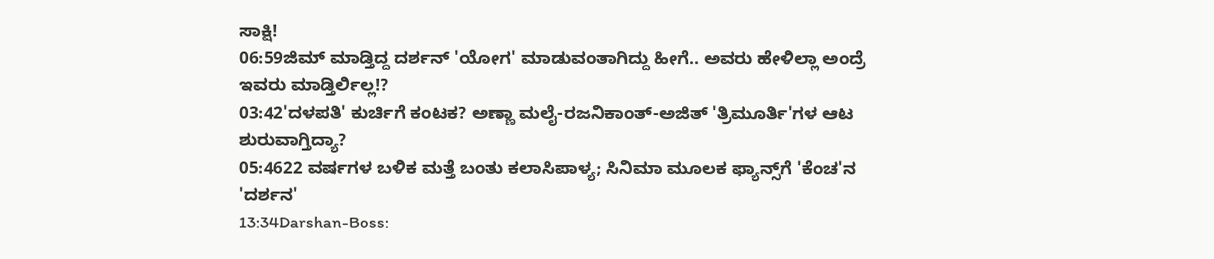ಸಾಕ್ಷಿ!
06:59ಜಿಮ್ ಮಾಡ್ತಿದ್ದ ದರ್ಶನ್ 'ಯೋಗ' ಮಾಡುವಂತಾಗಿದ್ದು ಹೀಗೆ.. ಅವರು ಹೇಳಿಲ್ಲಾ ಅಂದ್ರೆ ಇವರು ಮಾಡ್ತಿರ್ಲಿಲ್ಲ!?
03:42'ದಳಪತಿ' ಕುರ್ಚಿಗೆ ಕಂಟಕ? ಅಣ್ಣಾ ಮಲೈ-ರಜನಿಕಾಂತ್-ಅಜಿತ್ 'ತ್ರಿಮೂರ್ತಿ'ಗಳ ಆಟ ಶುರುವಾಗ್ತಿದ್ಯಾ?
05:4622 ವರ್ಷಗಳ ಬಳಿಕ ಮತ್ತೆ ಬಂತು ಕಲಾಸಿಪಾಳ್ಯ; ಸಿನಿಮಾ ಮೂಲಕ ಫ್ಯಾನ್ಸ್‌ಗೆ 'ಕೆಂಚ'ನ 'ದರ್ಶನ'
13:34Darshan-Boss: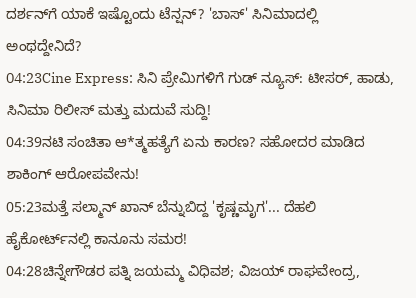ದರ್ಶನ್‌ಗೆ ಯಾಕೆ ಇಷ್ಟೊಂದು ಟೆನ್ಷನ್? 'ಬಾಸ್' ಸಿನಿಮಾದಲ್ಲಿ ಅಂಥದ್ದೇನಿದೆ?
04:23Cine Express: ಸಿನಿ ಪ್ರೇಮಿಗಳಿಗೆ ಗುಡ್ ನ್ಯೂಸ್: ಟೀಸರ್, ಹಾಡು, ಸಿನಿಮಾ ರಿಲೀಸ್ ಮತ್ತು ಮದುವೆ ಸುದ್ದಿ!
04:39ನಟಿ ಸಂಚಿತಾ ಆ*ತ್ಮಹತ್ಯೆಗೆ ಏನು ಕಾರಣ? ಸಹೋದರ ಮಾಡಿದ ಶಾಕಿಂಗ್ ಆರೋಪವೇನು!
05:23ಮತ್ತೆ ಸಲ್ಮಾನ್ ಖಾನ್ ಬೆನ್ನುಬಿದ್ದ 'ಕೃಷ್ಣಮೃಗ'... ದೆಹಲಿ ಹೈಕೋರ್ಟ್‌ನಲ್ಲಿ ಕಾನೂನು ಸಮರ!
04:28ಚಿನ್ನೇಗೌಡರ ಪತ್ನಿ ಜಯಮ್ಮ ವಿಧಿವಶ; ವಿಜಯ್ ರಾಘವೇಂದ್ರ,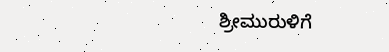ಶ್ರೀಮುರುಳಿಗೆ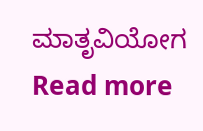ಮಾತೃವಿಯೋಗ
Read more